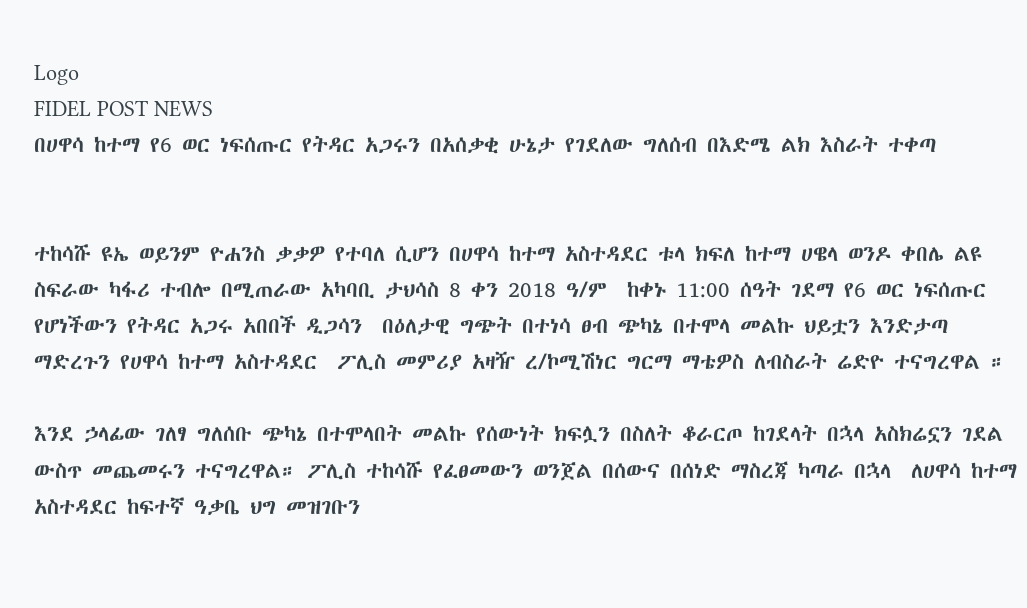Logo
FIDEL POST NEWS
በሀዋሳ ከተማ የ6 ወር ነፍሰጡር የትዳር አጋሩን በአሰቃቂ ሁኔታ የገደለው ግለሰብ በእድሜ ልክ እስራት ተቀጣ


ተከሳሹ ዩኤ ወይንም ዮሐንስ ቃቃዎ የተባለ ሲሆን በሀዋሳ ከተማ አስተዳደር ቱላ ክፍለ ከተማ ሀዌላ ወንዶ ቀበሌ ልዩ ስፍራው ካፋሪ ተብሎ በሚጠራው አካባቢ ታህሳስ 8 ቀን 2018 ዓ/ም  ከቀኑ 11:00 ሰዓት ገደማ የ6 ወር ነፍሰጡር የሆነችውን የትዳር አጋሩ አበበች ዲጋሳን  በዕለታዊ ግጭት በተነሳ ፀብ ጭካኔ በተሞላ መልኩ ህይቷን እንድታጣ ማድረጉን የሀዋሳ ከተማ አስተዳደር  ፖሊስ መምሪያ አዛዥ ረ/ኮሚሽነር ግርማ ማቴዎስ ለብስራት ሬድዮ ተናግረዋል ።

እንደ ኃላፊው ገለፃ ግለሰቡ ጭካኔ በተሞላበት መልኩ የሰውነት ክፍሏን በስለት ቆራርጦ ከገደላት በኋላ አስክሬኗን ገደል ውስጥ መጨመሩን ተናግረዋል። ፖሊስ ተከሳሹ የፈፀመውን ወንጀል በሰውና በሰነድ ማስረጃ ካጣራ በኋላ  ለሀዋሳ ከተማ አስተዳደር ከፍተኛ ዓቃቤ ህግ መዝገቡን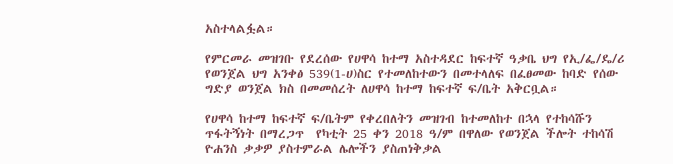አስተላልፏል።

የምርመራ መዝገቡ የደረሰው የሀዋሳ ከተማ አስተዳደር ከፍተኛ ዓቃቤ ህግ የኢ/ፌ/ዴ/ሪ የወንጀል ህግ አንቀፅ 539(1-ሀ)ስር የተመለከተውን በመተላለፍ በፈፀመው ከባድ የሰው ግድያ ወንጀል ክስ በመመሰረት ለሀዋሳ ከተማ ከፍተኛ ፍ/ቤት አቅርቧል።

የሀዋሳ ከተማ ከፍተኛ ፍ/ቤትም የቀረበለትን መዝገብ ከተመለከተ በኋላ የተከሳሹን ጥፋትኝነት በማረጋጥ  የካቲት 25 ቀን 2018 ዓ/ም በዋለው የወንጀል ችሎት ተከሳሽ ዮሐንስ ቃቃዎ ያስተምራል ሌሎችን ያስጠነቅቃል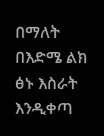በማለት በእድሜ ልክ ፅኑ እስራት እንዲቀጣ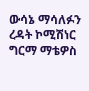ውሳኔ ማሳለፉን ረዳት ኮሚሽነር ግርማ ማቴዎስ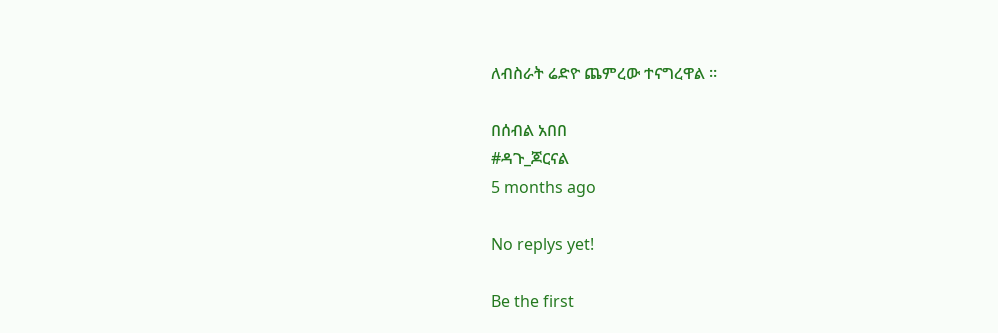ለብስራት ሬድዮ ጨምረው ተናግረዋል ።

በሰብል አበበ
#ዳጉ_ጆርናል
5 months ago

No replys yet!

Be the first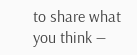to share what you think —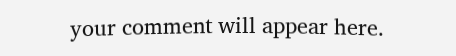your comment will appear here.